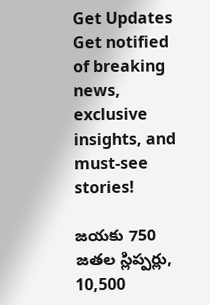Get Updates
Get notified of breaking news, exclusive insights, and must-see stories!

జయకు 750 జతల స్లిప్పర్లు, 10,500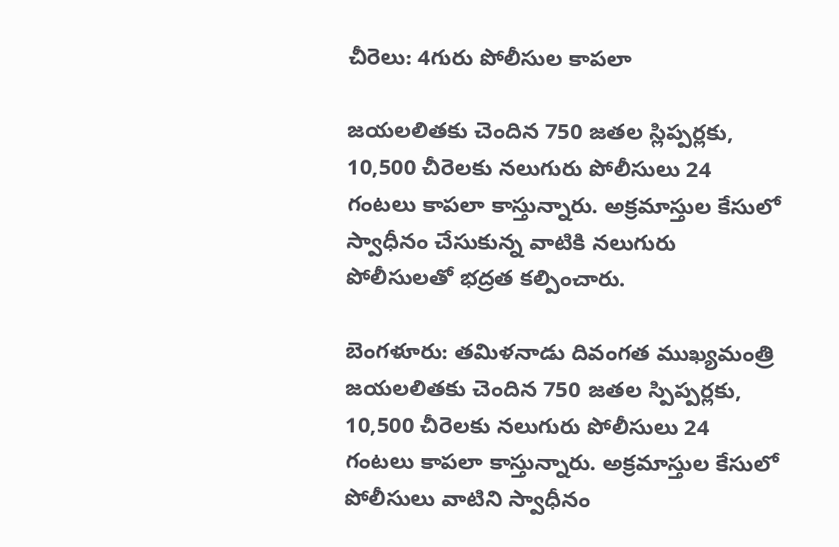చీరెలు: 4గురు పోలీసుల కాపలా

జయలలితకు చెందిన 750 జతల స్లిప్పర్లకు, 10,500 చీరెలకు నలుగురు పోలీసులు 24 గంటలు కాపలా కాస్తున్నారు. అక్రమాస్తుల కేసులో స్వాధీనం చేసుకున్న వాటికి నలుగురు పోలీసులతో భద్రత కల్పించారు.

బెంగళూరు: తమిళనాడు దివంగత ముఖ్యమంత్రి జయలలితకు చెందిన 750 జతల స్పిప్పర్లకు, 10,500 చీరెలకు నలుగురు పోలీసులు 24 గంటలు కాపలా కాస్తున్నారు. అక్రమాస్తుల కేసులో పోలీసులు వాటిని స్వాధీనం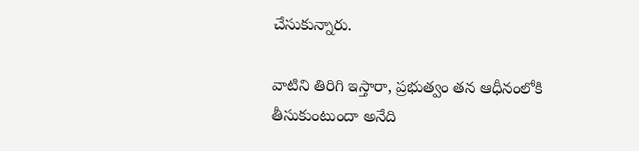చేసుకున్నారు.

వాటిని తిరిగి ఇస్తారా, ప్రభుత్వం తన ఆధీనంలోకి తీసుకుంటుందా అనేది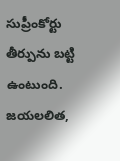సుప్రీంకోర్టు తీర్పును బట్టి ఉంటుంది. జయలలిత,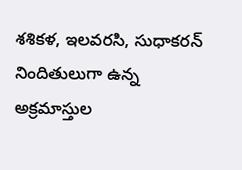శశికళ, ఇలవరసి, సుధాకరన్ నిందితులుగా ఉన్న అక్రమాస్తుల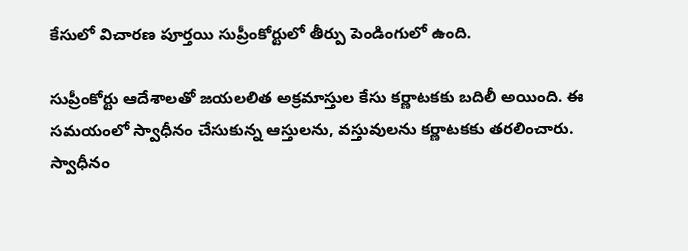కేసులో విచారణ పూర్తయి సుప్రీంకోర్టులో తీర్పు పెండింగులో ఉంది.

సుప్రీంకోర్టు ఆదేశాలతో జయలలిత అక్రమాస్తుల కేసు కర్ణాటకకు బదిలీ అయింది. ఈ సమయంలో స్వాధీనం చేసుకున్న ఆస్తులను, వస్తువులను కర్ణాటకకు తరలించారు. స్వాధీనం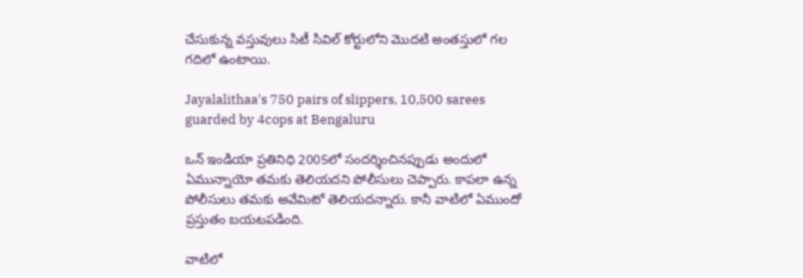చేసుకున్న వస్తువులు సిటీ సివిల్ కోర్టులోని మొదటి అంతస్తులో గల గదిలో ఉంటాయి.

Jayalalithaa's 750 pairs of slippers, 10,500 sarees guarded by 4cops at Bengaluru

ఒన్ ఇండియా ప్రతినిధి 2005లో సందర్శించినప్పుడు అందులో ఏమున్నాయో తమకు తెలియదని పోలీసులు చెప్పారు. కాపలా ఉన్న పోలీసులు తమకు అవేమిటో తెలియదన్నారు. కానీ వాటిలో ఏముందో ప్రస్తుతం బయటపడింది.

వాటిలో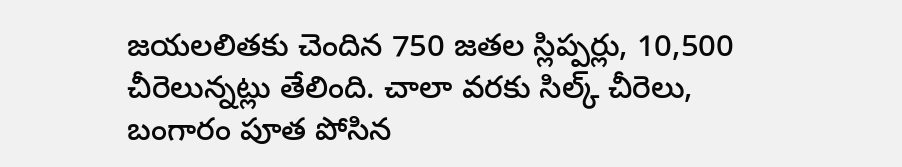జయలలితకు చెందిన 750 జతల స్లిప్పర్లు, 10,500 చీరెలున్నట్లు తేలింది. చాలా వరకు సిల్క్ చీరెలు, బంగారం పూత పోసిన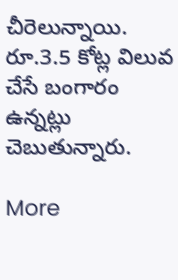చీరెలున్నాయి. రూ.3.5 కోట్ల విలువ చేసే బంగారం ఉన్నట్లు చెబుతున్నారు.

More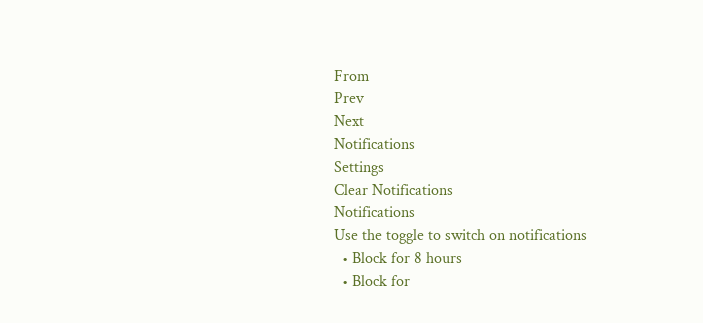From
Prev
Next
Notifications
Settings
Clear Notifications
Notifications
Use the toggle to switch on notifications
  • Block for 8 hours
  • Block for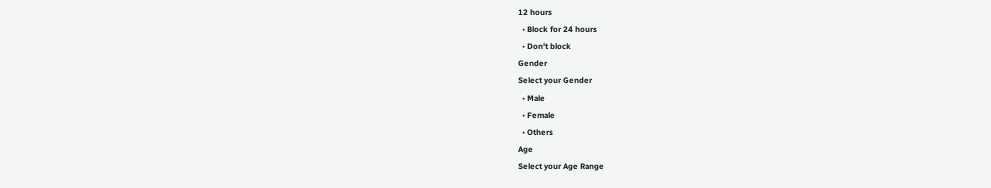12 hours
  • Block for 24 hours
  • Don't block
Gender
Select your Gender
  • Male
  • Female
  • Others
Age
Select your Age Range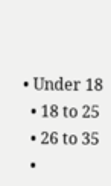• Under 18
  • 18 to 25
  • 26 to 35
  •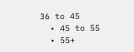36 to 45
  • 45 to 55
  • 55+